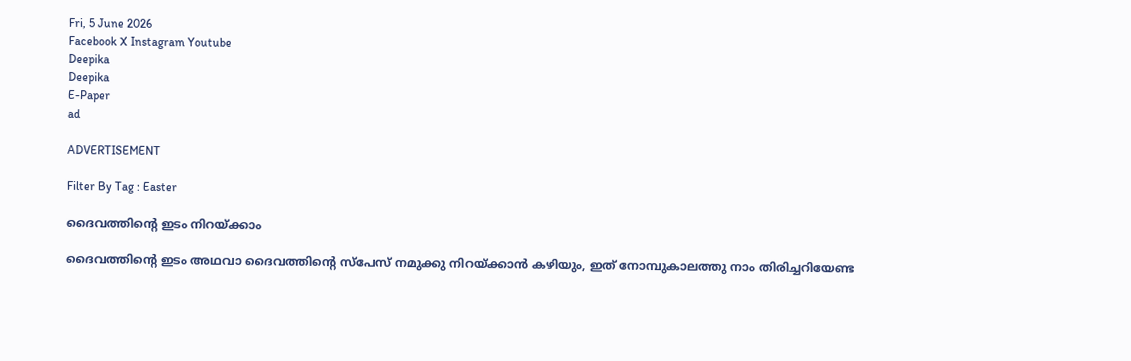Fri, 5 June 2026
Facebook X Instagram Youtube
Deepika
Deepika
E-Paper
ad

ADVERTISEMENT

Filter By Tag : Easter

ദൈവത്തിന്‍റെ ഇടം നിറയ്ക്കാം

ദൈവത്തിന്‍റെ ഇടം അഥവാ ദൈവത്തിന്‍റെ സ്പേസ് നമുക്കു നിറയ്ക്കാൻ കഴിയും, ഇത്‌ നോമ്പുകാലത്തു നാം തിരിച്ചറിയേണ്ട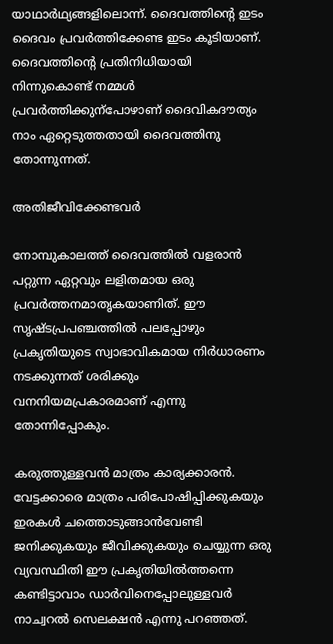യാഥാർഥ്യങ്ങളിലൊന്ന്. ദൈവത്തിന്‍റെ ഇടം ദൈവം പ്രവർത്തിക്കേണ്ട ഇടം കൂടിയാണ്. ദൈവത്തിന്‍റെ പ്രതിനിധിയായി നിന്നുകൊണ്ട് നമ്മൾ പ്രവർത്തിക്കുന്പോഴാണ് ദൈവികദൗത്യം നാം ഏറ്റെടുത്തതായി ദൈവത്തിനു തോന്നുന്നത്.

അതിജീവിക്കേണ്ടവർ

നോമ്പുകാലത്ത് ദൈവത്തിൽ വളരാൻ പറ്റുന്ന ഏറ്റവും ലളിതമായ ഒരു പ്രവർത്തനമാതൃകയാണിത്. ഈ സൃഷ്ടപ്രപഞ്ചത്തിൽ പലപ്പോഴും പ്രകൃതിയുടെ സ്വാഭാവികമായ നിർധാരണം നടക്കുന്നത് ശരിക്കും വനനിയമപ്രകാരമാണ് എന്നു തോന്നിപ്പോകും.

കരുത്തുള്ളവൻ മാത്രം കാര്യക്കാരൻ. വേട്ടക്കാരെ മാത്രം പരിപോഷിപ്പിക്കുകയും ഇരകൾ ചത്തൊടുങ്ങാൻവേണ്ടി ജനിക്കുകയും ജീവിക്കുകയും ചെയ്യുന്ന ഒരു വ്യവസ്ഥിതി ഈ പ്രകൃതിയിൽത്തന്നെ കണ്ടിട്ടാവാം ഡാർവിനെപ്പോലുള്ളവർ നാച്വറൽ സെലക്ഷൻ എന്നു പറഞ്ഞത്.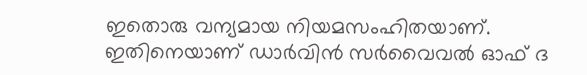ഇതൊരു വന്യമായ നിയമസംഹിതയാണ്. ഇതിനെയാണ് ഡാർവിൻ സർവൈവൽ ഓഫ് ദ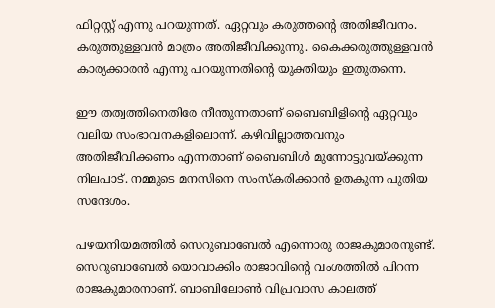ഫിറ്റസ്റ്റ് എന്നു പറയുന്നത്. ഏറ്റവും കരുത്തന്‍റെ അതിജീവനം. കരുത്തുള്ളവൻ മാത്രം അതിജീവിക്കുന്നു. കൈക്കരുത്തുള്ളവൻ കാര്യക്കാരൻ എന്നു പറയുന്നതിന്‍റെ യുക്തിയും ഇതുതന്നെ.

ഈ തത്വത്തിനെതിരേ നീന്തുന്നതാണ് ബൈബിളിന്‍റെ ഏറ്റവും വലിയ സംഭാവനകളിലൊന്ന്. കഴിവില്ലാത്തവനും അതിജീവിക്കണം എന്നതാണ് ബൈബിൾ മുന്നോട്ടുവയ്ക്കുന്ന നിലപാട്. നമ്മുടെ മനസിനെ സംസ്കരിക്കാൻ ഉതകുന്ന പുതിയ സന്ദേശം.

പഴയനിയമത്തിൽ സെറുബാബേൽ എന്നൊരു രാജകുമാരനുണ്ട്. സെറുബാബേൽ യൊവാക്കിം രാജാവിന്‍റെ വംശത്തിൽ പിറന്ന രാജകുമാരനാണ്. ബാബിലോണ്‍ വിപ്രവാസ കാലത്ത്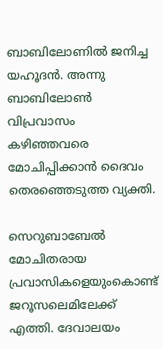ബാബിലോണിൽ ജനിച്ച യഹൂദൻ. അന്നു ബാബിലോണ്‍ വിപ്രവാസം കഴിഞ്ഞവരെ മോചിപ്പിക്കാൻ ദൈവം തെരഞ്ഞെടുത്ത വ്യക്തി.

സെറുബാബേൽ മോചിതരായ പ്രവാസികളെയുംകൊണ്ട് ജറൂസലെമിലേക്ക് എത്തി. ദേവാലയം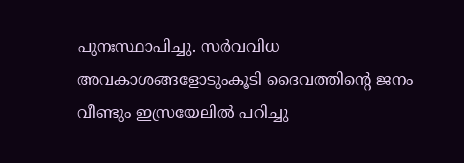പുനഃസ്ഥാപിച്ചു. സർവവിധ അവകാശങ്ങളോടുംകൂടി ദൈവത്തിന്‍റെ ജനം വീണ്ടും ഇസ്രയേലിൽ പറിച്ചു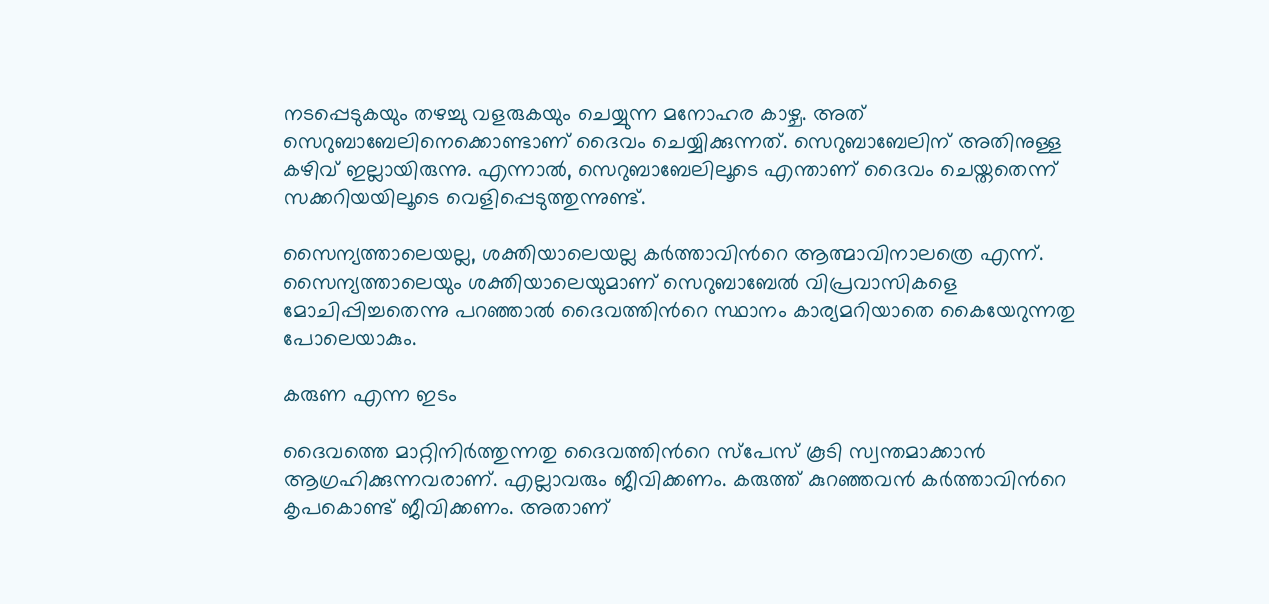നടപ്പെടുകയും തഴച്ചു വളരുകയും ചെയ്യുന്ന മനോഹര കാഴ്ച. അത് സെറുബാബേലിനെക്കൊണ്ടാണ് ദൈവം ചെയ്യിക്കുന്നത്. സെറുബാബേലിന് അതിനുള്ള കഴിവ് ഇല്ലായിരുന്നു. എന്നാൽ, സെറുബാബേലിലൂടെ എന്താണ് ദൈവം ചെയ്തതെന്ന് സക്കറിയയിലൂടെ വെളിപ്പെടുത്തുന്നുണ്ട്.

സൈന്യത്താലെയല്ല, ശക്തിയാലെയല്ല കർത്താവിന്‍റെ ആത്മാവിനാലത്രെ എന്ന്. സൈന്യത്താലെയും ശക്തിയാലെയുമാണ് സെറുബാബേൽ വിപ്രവാസികളെ മോചിപ്പിച്ചതെന്നു പറഞ്ഞാൽ ദൈവത്തിന്‍റെ സ്ഥാനം കാര്യമറിയാതെ കൈയേറുന്നതു പോലെയാകും.

കരുണ എന്ന ഇടം

ദൈവത്തെ മാറ്റിനിർത്തുന്നതു ദൈവത്തിന്‍റെ സ്പേസ് കൂടി സ്വന്തമാക്കാൻ ആഗ്രഹിക്കുന്നവരാണ്. എല്ലാവരും ജീവിക്കണം. കരുത്ത് കുറഞ്ഞവൻ കർത്താവിന്‍റെ കൃപകൊണ്ട് ജീവിക്കണം. അതാണ്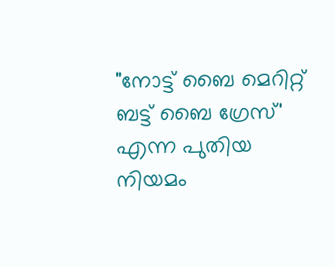"നോട്ട് ബൈ മെറിറ്റ് ബട്ട് ബൈ ഗ്രേസ്' എന്ന പുതിയ നിയമം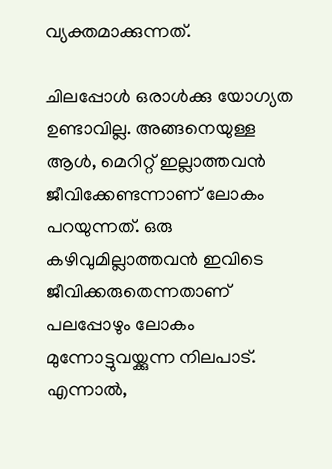വ്യക്തമാക്കുന്നത്.

ചിലപ്പോൾ ഒരാൾക്കു യോഗ്യത ഉണ്ടാവില്ല. അങ്ങനെയുള്ള ആൾ, മെറിറ്റ് ഇല്ലാത്തവൻ ജീവിക്കേണ്ടന്നാണ് ലോകം പറയുന്നത്. ഒരു കഴിവുമില്ലാത്തവൻ ഇവിടെ ജീവിക്കരുതെന്നതാണ് പലപ്പോഴും ലോകം മുന്നോട്ടുവയ്ക്കുന്ന നിലപാട്. എന്നാൽ,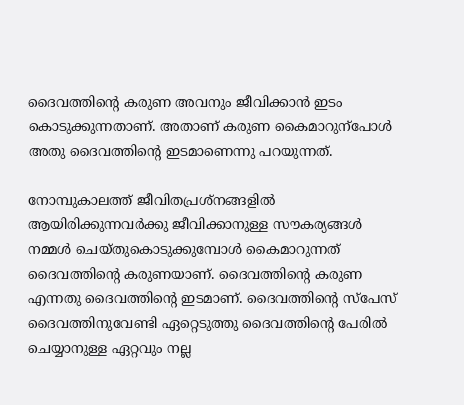ദൈവത്തിന്‍റെ കരുണ അവനും ജീവിക്കാൻ ഇടം കൊടുക്കുന്നതാണ്. അതാണ് കരുണ കൈമാറുന്പോൾ അതു ദൈവത്തിന്‍റെ ഇടമാണെന്നു പറയുന്നത്.

നോമ്പുകാലത്ത് ജീവിതപ്രശ്നങ്ങളിൽ ആയിരിക്കുന്നവർക്കു ജീവിക്കാനുള്ള സൗകര്യങ്ങൾ നമ്മൾ ചെയ്തുകൊടുക്കുമ്പോൾ കൈമാറുന്നത് ദൈവത്തിന്‍റെ കരുണയാണ്. ദൈവത്തിന്‍റെ കരുണ എന്നതു ദൈവത്തിന്‍റെ ഇടമാണ്. ദൈവത്തിന്‍റെ സ്പേസ് ദൈവത്തിനുവേണ്ടി ഏറ്റെടുത്തു ദൈവത്തിന്‍റെ പേരിൽ ചെയ്യാനുള്ള ഏറ്റവും നല്ല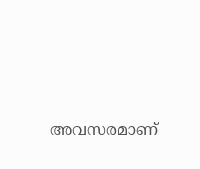അവസരമാണ്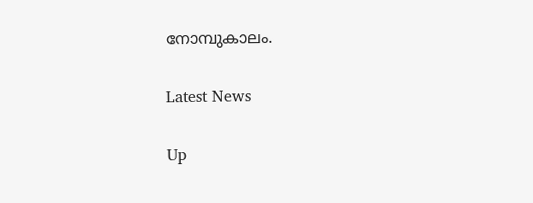നോമ്പുകാലം.

Latest News

Up